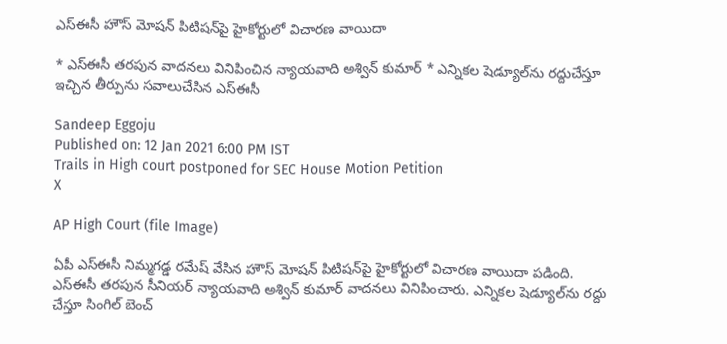ఎస్‌ఈసీ హౌస్‌ మోషన్‌ పిటిషన్‌పై హైకోర్టులో విచారణ వాయిదా

* ఎస్‌ఈసీ తరపున వాదనలు వినిపించిన న్యాయవాది అశ్విన్‌ కుమార్ * ఎన్నికల షెడ్యూల్‌ను రద్దుచేస్తూ ఇచ్చిన తీర్పును సవాలుచేసిన ఎస్‌ఈసీ

Sandeep Eggoju
Published on: 12 Jan 2021 6:00 PM IST
Trails in High court postponed for SEC House Motion Petition
X

AP High Court (file Image)

ఏపీ ఎస్‌ఈసీ నిమ్మగడ్డ రమేష్ వేసిన హౌస్‌ మోషన్‌ పిటిషన్‌పై హైకోర్టులో విచారణ వాయిదా పడింది. ఎస్‌ఈసీ తరపున సీనియర్ న్యాయవాది అశ్విన్‌ కుమార్ వాదనలు వినిపించారు. ఎన్నికల షెడ్యూల్‌ను రద్దు చేస్తూ సింగిల్ బెంచ్‌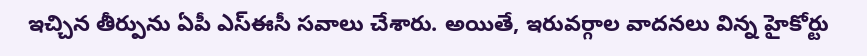ఇచ్చిన తీర్పును ఏపీ ఎస్‌ఈసీ సవాలు చేశారు. అయితే, ఇరువర్గాల వాదనలు విన్న హైకోర్టు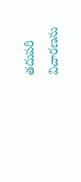తదుపరి విచారణను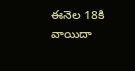ఈనెల 18కి వాయిదా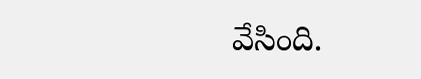వేసింది.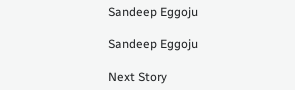Sandeep Eggoju

Sandeep Eggoju

Next Story